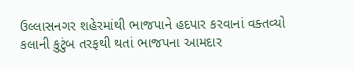ઉલ્લાસનગર શહેરમાંથી ભાજપાને હદપાર કરવાનાં વક્તવ્યો કલાની કુટુંબ તરફથી થતાં ભાજપના આમદાર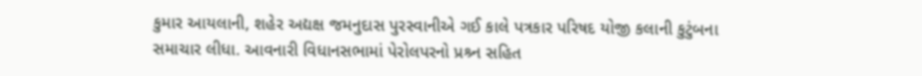કુમાર આયલાની, શહેર અદ્યક્ષ જમનુદાસ પુરસ્વાનીએ ગઈ કાલે પત્રકાર પરિષદ યોજી કલાની કુટુંબના સમાચાર લીધા. આવનારી વિધાનસભામાં પેરોલપરનો પ્રશ્ર્ન સહિત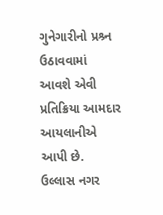ગુનેગારીનો પ્રશ્ર્ન ઉઠાવવામાં આવશે એવી પ્રતિક્રિયા આમદાર આયલાનીએ આપી છે.
ઉલ્લાસ નગર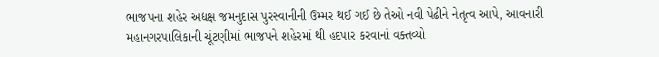ભાજપના શહેર અદ્યક્ષ જમનુદાસ પુરસ્વાનીની ઉમ્મર થઈ ગઈ છે તેઓ નવી પેઢીને નેતૃત્વ આપે, આવનારી મહાનગરપાલિકાની ચૂંટણીમાં ભાજપને શહેરમાં થી હદપાર કરવાનાં વક્તવ્યો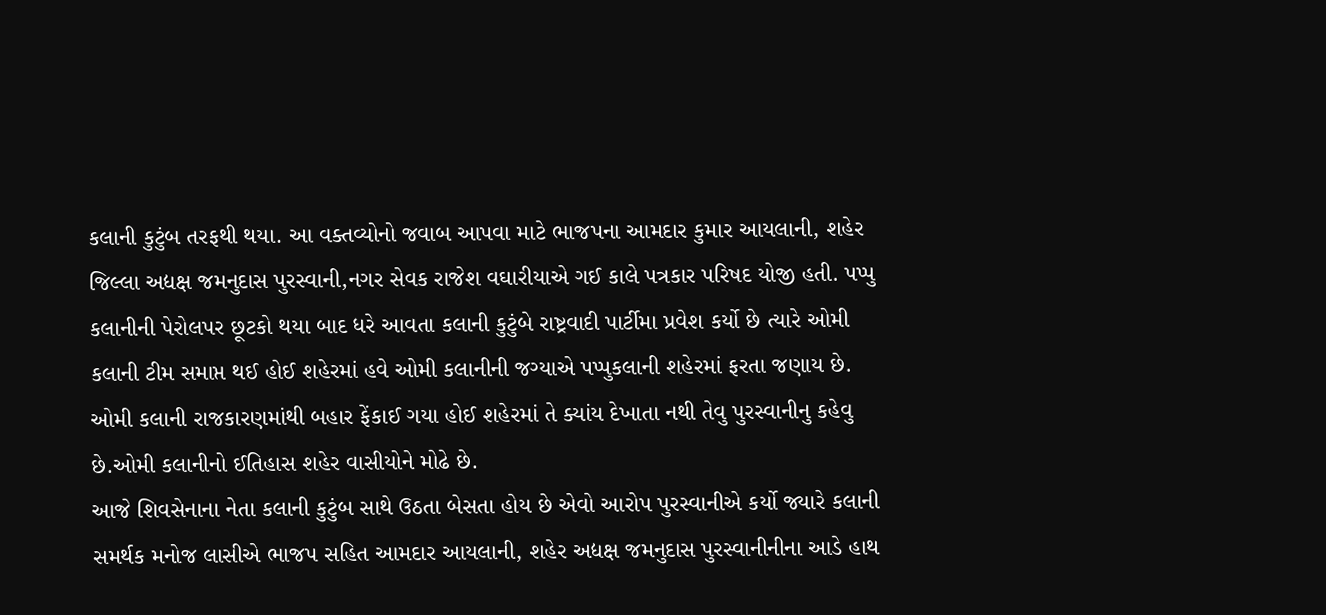કલાની કુટુંબ તરફથી થયા. આ વક્તવ્યોનો જવાબ આપવા માટે ભાજપના આમદાર કુમાર આયલાની, શહેર જિલ્લા અદ્યક્ષ જમનુદાસ પુરસ્વાની,નગર સેવક રાજેશ વઘારીયાએ ગઈ કાલે પત્રકાર પરિષદ યોજી હતી. પપ્પુ કલાનીની પેરોલપર છૂટકો થયા બાદ ધરે આવતા કલાની કુટુંબે રાષ્ટ્રવાદી પાર્ટીમા પ્રવેશ કર્યો છે ત્યારે ઓમી કલાની ટીમ સમાપ્ત થઈ હોઈ શહેરમાં હવે ઓમી કલાનીની જગ્યાએ પપ્પુકલાની શહેરમાં ફરતા જણાય છે. ઓમી કલાની રાજકારણમાંથી બહાર ફેંકાઈ ગયા હોઈ શહેરમાં તે ક્યાંય દેખાતા નથી તેવુ પુરસ્વાનીનુ કહેવુ છે.ઓમી કલાનીનો ઈતિહાસ શહેર વાસીયોને મોઢે છે.
આજે શિવસેનાના નેતા કલાની કુટુંબ સાથે ઉઠતા બેસતા હોય છે એવો આરોપ પુરસ્વાનીએ કર્યો જ્યારે કલાની સમર્થક મનોજ લાસીએ ભાજપ સહિત આમદાર આયલાની, શહેર અદ્યક્ષ જમનુદાસ પુરસ્વાનીનીના આડે હાથ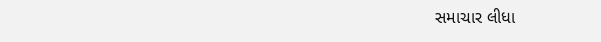સમાચાર લીધા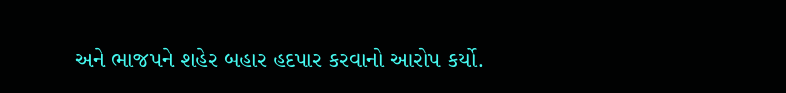અને ભાજપને શહેર બહાર હદપાર કરવાનો આરોપ કર્યો.